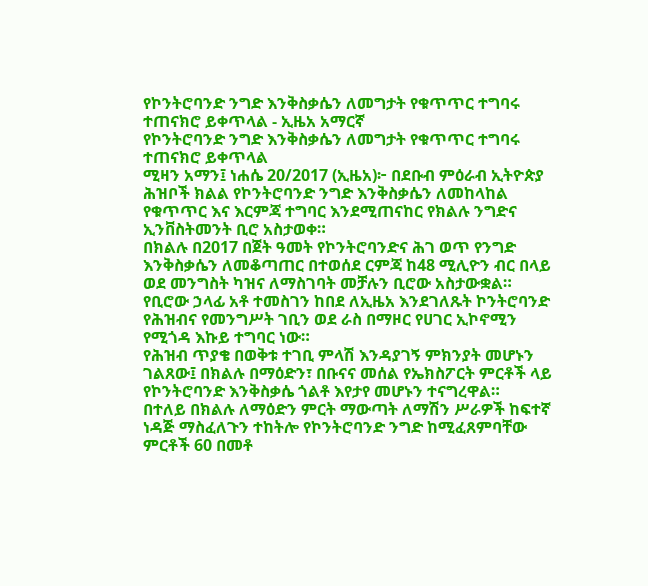የኮንትሮባንድ ንግድ እንቅስቃሴን ለመግታት የቁጥጥር ተግባሩ ተጠናክሮ ይቀጥላል - ኢዜአ አማርኛ
የኮንትሮባንድ ንግድ እንቅስቃሴን ለመግታት የቁጥጥር ተግባሩ ተጠናክሮ ይቀጥላል
ሚዛን አማን፤ ነሐሴ 20/2017 (ኢዜአ)፦ በደቡብ ምዕራብ ኢትዮጵያ ሕዝቦች ክልል የኮንትሮባንድ ንግድ እንቅስቃሴን ለመከላከል የቁጥጥር እና እርምጃ ተግባር እንደሚጠናከር የክልሉ ንግድና ኢንቨስትመንት ቢሮ አስታወቀ።
በክልሉ በ2017 በጀት ዓመት የኮንትሮባንድና ሕገ ወጥ የንግድ እንቅስቃሴን ለመቆጣጠር በተወሰደ ርምጃ ከ48 ሚሊዮን ብር በላይ ወደ መንግስት ካዝና ለማስገባት መቻሉን ቢሮው አስታውቋል።
የቢሮው ኃላፊ አቶ ተመስገን ከበደ ለኢዜአ እንደገለጹት ኮንትሮባንድ የሕዝብና የመንግሥት ገቢን ወደ ራስ በማዞር የሀገር ኢኮኖሚን የሚጎዳ እኩይ ተግባር ነው።
የሕዝብ ጥያቄ በወቅቱ ተገቢ ምላሽ እንዳያገኝ ምክንያት መሆኑን ገልጸው፤ በክልሉ በማዕድን፣ በቡናና መሰል የኤክስፖርት ምርቶች ላይ የኮንትሮባንድ እንቅስቃሴ ጎልቶ እየታየ መሆኑን ተናግረዋል።
በተለይ በክልሉ ለማዕድን ምርት ማውጣት ለማሽን ሥራዎች ከፍተኛ ነዳጅ ማስፈለጉን ተከትሎ የኮንትሮባንድ ንግድ ከሚፈጸምባቸው ምርቶች 60 በመቶ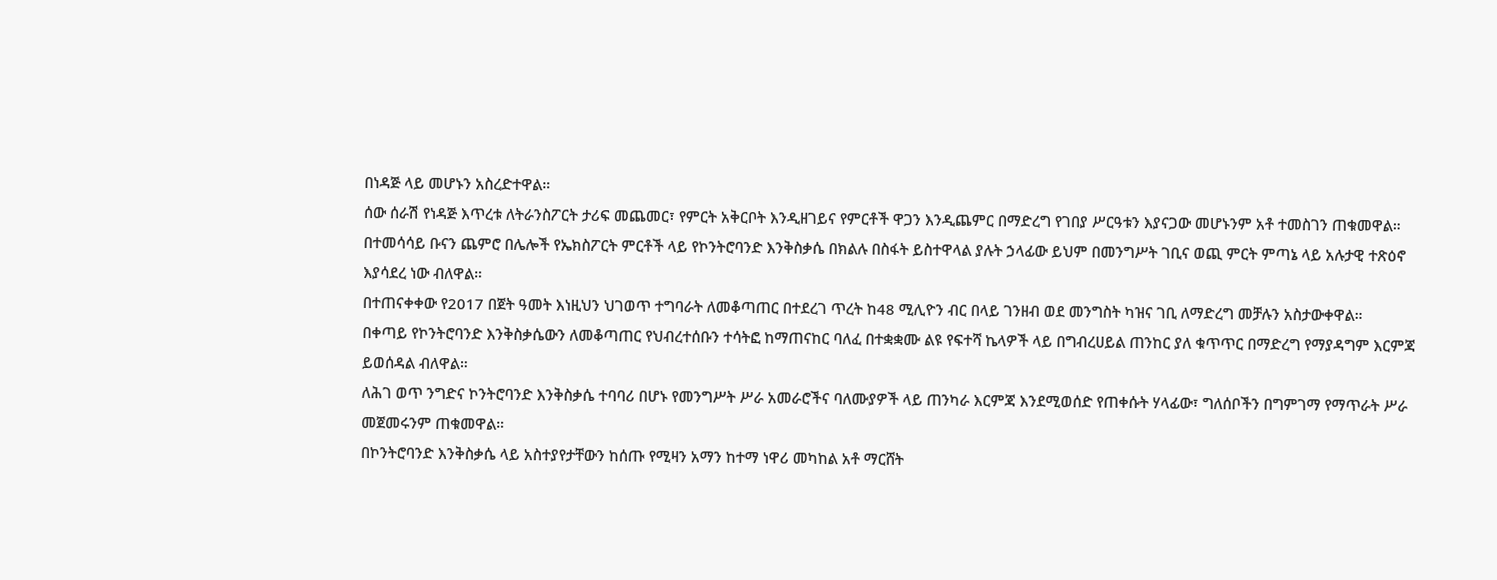በነዳጅ ላይ መሆኑን አስረድተዋል።
ሰው ሰራሽ የነዳጅ እጥረቱ ለትራንስፖርት ታሪፍ መጨመር፣ የምርት አቅርቦት እንዲዘገይና የምርቶች ዋጋን እንዲጨምር በማድረግ የገበያ ሥርዓቱን እያናጋው መሆኑንም አቶ ተመስገን ጠቁመዋል።
በተመሳሳይ ቡናን ጨምሮ በሌሎች የኤክስፖርት ምርቶች ላይ የኮንትሮባንድ እንቅስቃሴ በክልሉ በስፋት ይስተዋላል ያሉት ኃላፊው ይህም በመንግሥት ገቢና ወጪ ምርት ምጣኔ ላይ አሉታዊ ተጽዕኖ እያሳደረ ነው ብለዋል።
በተጠናቀቀው የ2017 በጀት ዓመት እነዚህን ህገወጥ ተግባራት ለመቆጣጠር በተደረገ ጥረት ከ48 ሚሊዮን ብር በላይ ገንዘብ ወደ መንግስት ካዝና ገቢ ለማድረግ መቻሉን አስታውቀዋል።
በቀጣይ የኮንትሮባንድ እንቅስቃሴውን ለመቆጣጠር የህብረተሰቡን ተሳትፎ ከማጠናከር ባለፈ በተቋቋሙ ልዩ የፍተሻ ኬላዎች ላይ በግብረሀይል ጠንከር ያለ ቁጥጥር በማድረግ የማያዳግም እርምጃ ይወሰዳል ብለዋል።
ለሕገ ወጥ ንግድና ኮንትሮባንድ እንቅስቃሴ ተባባሪ በሆኑ የመንግሥት ሥራ አመራሮችና ባለሙያዎች ላይ ጠንካራ እርምጃ እንደሚወሰድ የጠቀሱት ሃላፊው፣ ግለሰቦችን በግምገማ የማጥራት ሥራ መጀመሩንም ጠቁመዋል።
በኮንትሮባንድ እንቅስቃሴ ላይ አስተያየታቸውን ከሰጡ የሚዛን አማን ከተማ ነዋሪ መካከል አቶ ማርሸት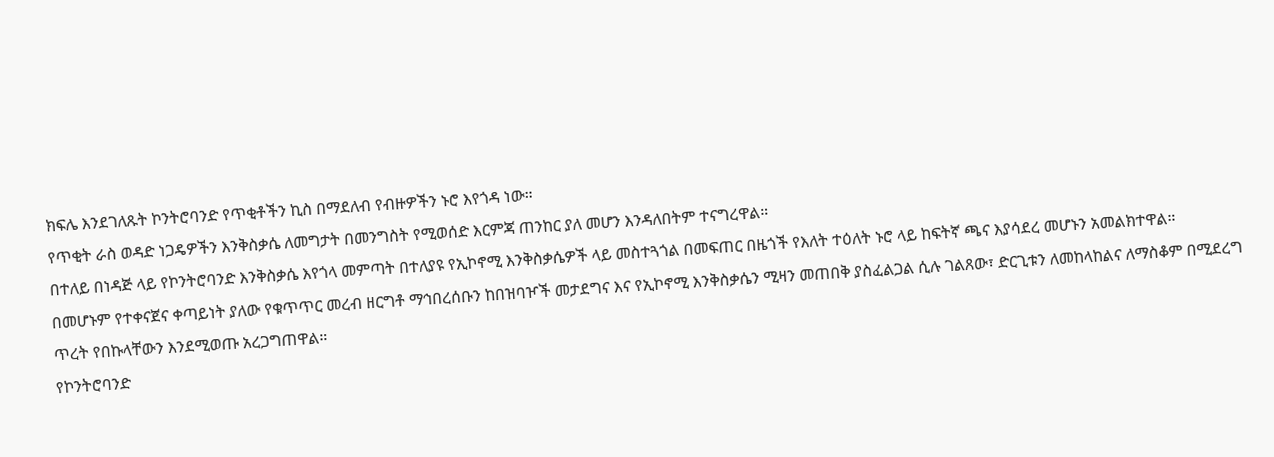ክፍሌ እንደገለጹት ኮንትሮባንድ የጥቂቶችን ኪስ በማደለብ የብዙዎችን ኑሮ እየጎዳ ነው።
የጥቂት ራስ ወዳድ ነጋዴዎችን እንቅስቃሴ ለመግታት በመንግስት የሚወሰድ እርምጃ ጠንከር ያለ መሆን እንዳለበትም ተናግረዋል።
በተለይ በነዳጅ ላይ የኮንትሮባንድ እንቅስቃሴ እየጎላ መምጣት በተለያዩ የኢኮኖሚ እንቅስቃሴዎች ላይ መስተጓጎል በመፍጠር በዜጎች የእለት ተዕለት ኑሮ ላይ ከፍትኛ ጫና እያሳደረ መሆኑን አመልክተዋል።
በመሆኑም የተቀናጀና ቀጣይነት ያለው የቁጥጥር መረብ ዘርግቶ ማኅበረሰቡን ከበዝባዦች መታደግና እና የኢኮኖሚ እንቅስቃሴን ሚዛን መጠበቅ ያስፈልጋል ሲሉ ገልጸው፣ ድርጊቱን ለመከላከልና ለማስቆም በሚደረግ ጥረት የበኩላቸውን እንደሚወጡ አረጋግጠዋል።
የኮንትሮባንድ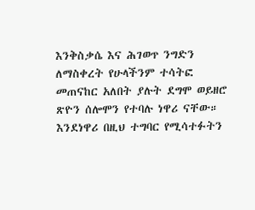እንቅስቃሴ እና ሕገወጥ ንግድን ለማስቀረት የሁላችንም ተሳትፎ መጠናከር አለበት ያሉት ደግሞ ወይዘሮ ጽዮን ሰሎሞን የተባሉ ነዋሪ ናቸው።
እንደነዋሪ በዚህ ተግባር የሚሳተፉትን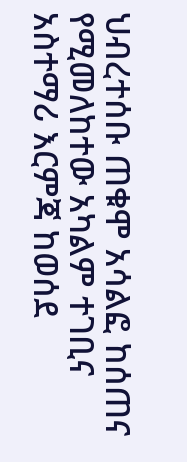ህብረተሰቡ ጠቁሞ አሳልፎ ከሰጠና የሚመለከተው አካልም ተገቢና አስተማሪ እርምጃ ከወሰደ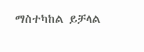ማስተካከል ይቻላል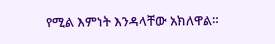የሚል እምነት እንዳላቸው አክለዋል።